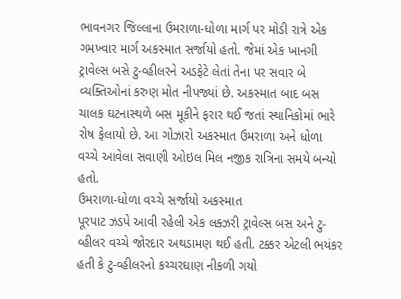ભાવનગર જિલ્લાના ઉમરાળા-ધોળા માર્ગ પર મોડી રાત્રે એક ગમખ્વાર માર્ગ અકસ્માત સર્જાયો હતો. જેમાં એક ખાનગી ટ્રાવેલ્સ બસે ટુ-વ્હીલરને અડફેટે લેતાં તેના પર સવાર બે વ્યક્તિઓનાં કરુણ મોત નીપજ્યાં છે. અકસ્માત બાદ બસ ચાલક ઘટનાસ્થળે બસ મૂકીને ફરાર થઈ જતાં સ્થાનિકોમાં ભારે રોષ ફેલાયો છે. આ ગોઝારો અકસ્માત ઉમરાળા અને ધોળા વચ્ચે આવેલા સવાણી ઓઇલ મિલ નજીક રાત્રિના સમયે બન્યો હતો.
ઉમરાળા-ધોળા વચ્ચે સર્જાયો અકસ્માત
પૂરપાટ ઝડપે આવી રહેલી એક લક્ઝરી ટ્રાવેલ્સ બસ અને ટુ-વ્હીલર વચ્ચે જોરદાર અથડામણ થઈ હતી. ટક્કર એટલી ભયંકર હતી કે ટુ-વ્હીલરનો કચ્ચરઘાણ નીકળી ગયો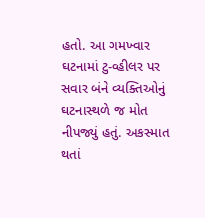હતો. આ ગમખ્વાર ઘટનામાં ટુ-વ્હીલર પર સવાર બંને વ્યક્તિઓનું ઘટનાસ્થળે જ મોત નીપજ્યું હતું. અકસ્માત થતાં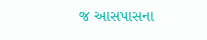જ આસપાસના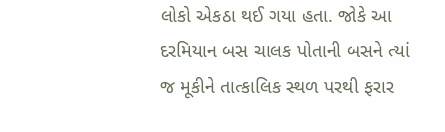લોકો એકઠા થઈ ગયા હતા. જોકે આ દરમિયાન બસ ચાલક પોતાની બસને ત્યાં જ મૂકીને તાત્કાલિક સ્થળ પરથી ફરાર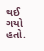થઈ ગયો હતો.